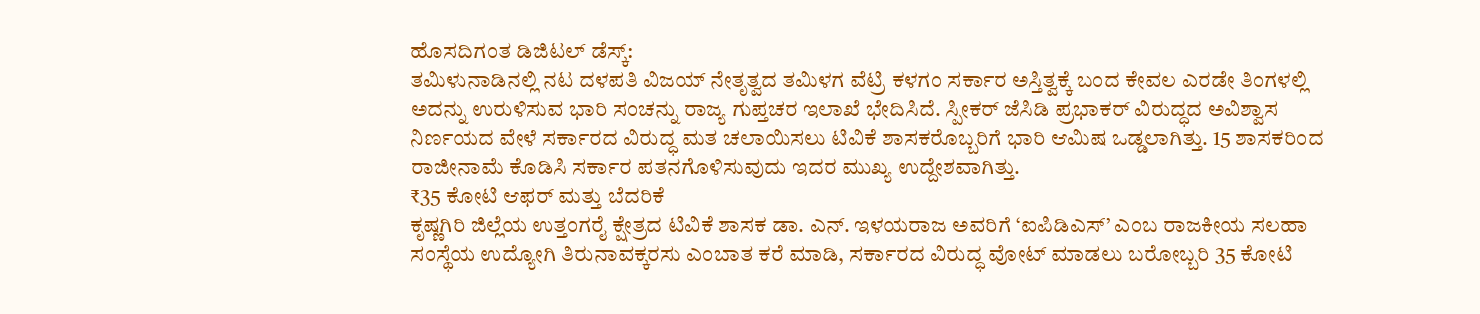ಹೊಸದಿಗಂತ ಡಿಜಿಟಲ್ ಡೆಸ್ಕ್:
ತಮಿಳುನಾಡಿನಲ್ಲಿ ನಟ ದಳಪತಿ ವಿಜಯ್ ನೇತೃತ್ವದ ತಮಿಳಗ ವೆಟ್ರಿ ಕಳಗಂ ಸರ್ಕಾರ ಅಸ್ತಿತ್ವಕ್ಕೆ ಬಂದ ಕೇವಲ ಎರಡೇ ತಿಂಗಳಲ್ಲಿ ಅದನ್ನು ಉರುಳಿಸುವ ಭಾರಿ ಸಂಚನ್ನು ರಾಜ್ಯ ಗುಪ್ತಚರ ಇಲಾಖೆ ಭೇದಿಸಿದೆ. ಸ್ಪೀಕರ್ ಜೆಸಿಡಿ ಪ್ರಭಾಕರ್ ವಿರುದ್ಧದ ಅವಿಶ್ವಾಸ ನಿರ್ಣಯದ ವೇಳೆ ಸರ್ಕಾರದ ವಿರುದ್ಧ ಮತ ಚಲಾಯಿಸಲು ಟಿವಿಕೆ ಶಾಸಕರೊಬ್ಬರಿಗೆ ಭಾರಿ ಆಮಿಷ ಒಡ್ಡಲಾಗಿತ್ತು. 15 ಶಾಸಕರಿಂದ ರಾಜೀನಾಮೆ ಕೊಡಿಸಿ ಸರ್ಕಾರ ಪತನಗೊಳಿಸುವುದು ಇದರ ಮುಖ್ಯ ಉದ್ದೇಶವಾಗಿತ್ತು.
₹35 ಕೋಟಿ ಆಫರ್ ಮತ್ತು ಬೆದರಿಕೆ
ಕೃಷ್ಣಗಿರಿ ಜಿಲ್ಲೆಯ ಉತ್ತಂಗರೈ ಕ್ಷೇತ್ರದ ಟಿವಿಕೆ ಶಾಸಕ ಡಾ. ಎನ್. ಇಳಯರಾಜ ಅವರಿಗೆ ‘ಐಪಿಡಿಎಸ್’ ಎಂಬ ರಾಜಕೀಯ ಸಲಹಾ ಸಂಸ್ಥೆಯ ಉದ್ಯೋಗಿ ತಿರುನಾವಕ್ಕರಸು ಎಂಬಾತ ಕರೆ ಮಾಡಿ, ಸರ್ಕಾರದ ವಿರುದ್ಧ ವೋಟ್ ಮಾಡಲು ಬರೋಬ್ಬರಿ 35 ಕೋಟಿ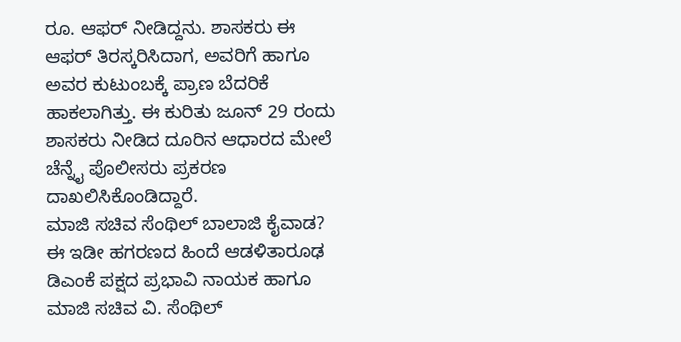ರೂ. ಆಫರ್ ನೀಡಿದ್ದನು. ಶಾಸಕರು ಈ ಆಫರ್ ತಿರಸ್ಕರಿಸಿದಾಗ, ಅವರಿಗೆ ಹಾಗೂ ಅವರ ಕುಟುಂಬಕ್ಕೆ ಪ್ರಾಣ ಬೆದರಿಕೆ ಹಾಕಲಾಗಿತ್ತು. ಈ ಕುರಿತು ಜೂನ್ 29 ರಂದು ಶಾಸಕರು ನೀಡಿದ ದೂರಿನ ಆಧಾರದ ಮೇಲೆ ಚೆನ್ನೈ ಪೊಲೀಸರು ಪ್ರಕರಣ ದಾಖಲಿಸಿಕೊಂಡಿದ್ದಾರೆ.
ಮಾಜಿ ಸಚಿವ ಸೆಂಥಿಲ್ ಬಾಲಾಜಿ ಕೈವಾಡ?
ಈ ಇಡೀ ಹಗರಣದ ಹಿಂದೆ ಆಡಳಿತಾರೂಢ ಡಿಎಂಕೆ ಪಕ್ಷದ ಪ್ರಭಾವಿ ನಾಯಕ ಹಾಗೂ ಮಾಜಿ ಸಚಿವ ವಿ. ಸೆಂಥಿಲ್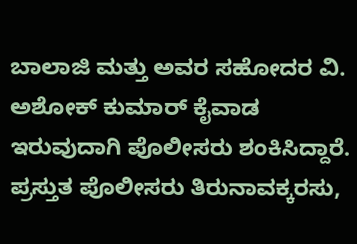ಬಾಲಾಜಿ ಮತ್ತು ಅವರ ಸಹೋದರ ವಿ. ಅಶೋಕ್ ಕುಮಾರ್ ಕೈವಾಡ ಇರುವುದಾಗಿ ಪೊಲೀಸರು ಶಂಕಿಸಿದ್ದಾರೆ. ಪ್ರಸ್ತುತ ಪೊಲೀಸರು ತಿರುನಾವಕ್ಕರಸು,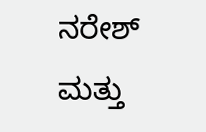ನರೇಶ್ ಮತ್ತು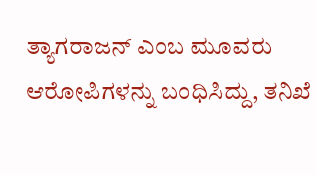ತ್ಯಾಗರಾಜನ್ ಎಂಬ ಮೂವರು ಆರೋಪಿಗಳನ್ನು ಬಂಧಿಸಿದ್ದು, ತನಿಖೆ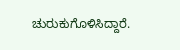ಚುರುಕುಗೊಳಿಸಿದ್ದಾರೆ.